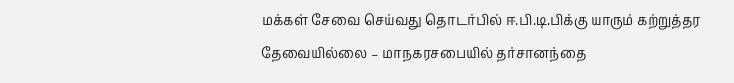மக்கள் சேவை செய்வது தொடர்பில் ஈ.பி.டி.பிக்கு யாரும் கற்றுத்தர தேவையில்லை – மாநகரசபையில் தர்சானந்தை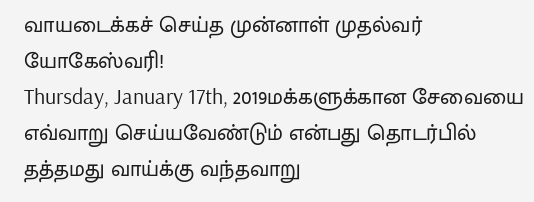வாயடைக்கச் செய்த முன்னாள் முதல்வர் யோகேஸ்வரி!
Thursday, January 17th, 2019மக்களுக்கான சேவையை எவ்வாறு செய்யவேண்டும் என்பது தொடர்பில் தத்தமது வாய்க்கு வந்தவாறு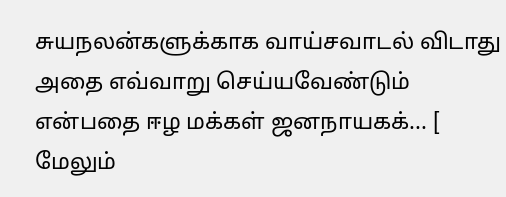சுயநலன்களுக்காக வாய்சவாடல் விடாது அதை எவ்வாறு செய்யவேண்டும் என்பதை ஈழ மக்கள் ஜனநாயகக்... [ மேலும்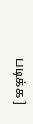படிக்க ]